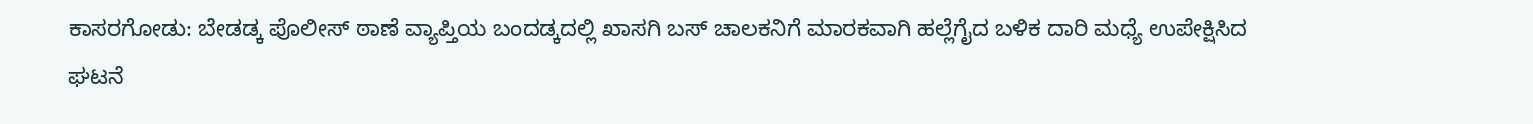ಕಾಸರಗೋಡು: ಬೇಡಡ್ಕ ಪೊಲೀಸ್ ಠಾಣೆ ವ್ಯಾಪ್ತಿಯ ಬಂದಡ್ಕದಲ್ಲಿ ಖಾಸಗಿ ಬಸ್ ಚಾಲಕನಿಗೆ ಮಾರಕವಾಗಿ ಹಲ್ಲೆಗೈದ ಬಳಿಕ ದಾರಿ ಮಧ್ಯೆ ಉಪೇಕ್ಷಿಸಿದ ಘಟನೆ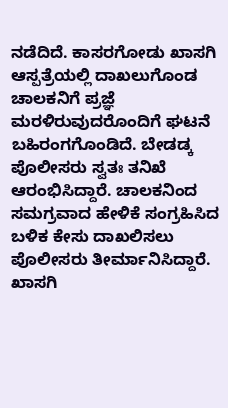ನಡೆದಿದೆ. ಕಾಸರಗೋಡು ಖಾಸಗಿ ಆಸ್ಪತ್ರೆಯಲ್ಲಿ ದಾಖಲುಗೊಂಡ ಚಾಲಕನಿಗೆ ಪ್ರಜ್ಞೆ ಮರಳಿರುವುದರೊಂದಿಗೆ ಘಟನೆ ಬಹಿರಂಗಗೊಂಡಿದೆ. ಬೇಡಡ್ಕ ಪೊಲೀಸರು ಸ್ವತಃ ತನಿಖೆ ಆರಂಭಿಸಿದ್ದಾರೆ. ಚಾಲಕನಿಂದ ಸಮಗ್ರವಾದ ಹೇಳಿಕೆ ಸಂಗ್ರಹಿಸಿದ ಬಳಿಕ ಕೇಸು ದಾಖಲಿಸಲು ಪೊಲೀಸರು ತೀರ್ಮಾನಿಸಿದ್ದಾರೆ. ಖಾಸಗಿ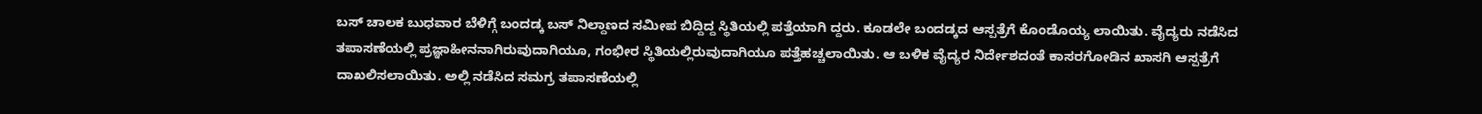ಬಸ್ ಚಾಲಕ ಬುಧವಾರ ಬೆಳಿಗ್ಗೆ ಬಂದಡ್ಕ ಬಸ್ ನಿಲ್ದಾಣದ ಸಮೀಪ ಬಿದ್ದಿದ್ದ ಸ್ಥಿತಿಯಲ್ಲಿ ಪತ್ತೆಯಾಗಿ ದ್ದರು. ಕೂಡಲೇ ಬಂದಡ್ಕದ ಆಸ್ಪತ್ರೆಗೆ ಕೊಂಡೊಯ್ಯ ಲಾಯಿತು. ವೈದ್ಯರು ನಡೆಸಿದ ತಪಾಸಣೆಯಲ್ಲಿ ಪ್ರಜ್ಞಾಹೀನನಾಗಿರುವುದಾಗಿಯೂ, ಗಂಭೀರ ಸ್ಥಿತಿಯಲ್ಲಿರುವುದಾಗಿಯೂ ಪತ್ತೆಹಚ್ಚಲಾಯಿತು. ಆ ಬಳಿಕ ವೈದ್ಯರ ನಿರ್ದೇಶದಂತೆ ಕಾಸರಗೋಡಿನ ಖಾಸಗಿ ಆಸ್ಪತ್ರೆಗೆ ದಾಖಲಿಸಲಾಯಿತು. ಅಲ್ಲಿ ನಡೆಸಿದ ಸಮಗ್ರ ತಪಾಸಣೆಯಲ್ಲಿ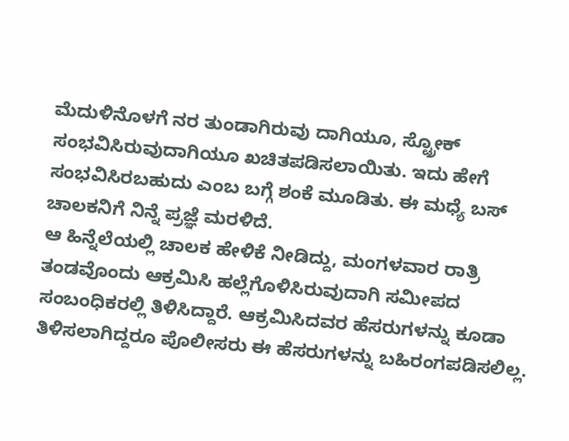ಮೆದುಳಿನೊಳಗೆ ನರ ತುಂಡಾಗಿರುವು ದಾಗಿಯೂ, ಸ್ಟ್ರೋಕ್ ಸಂಭವಿಸಿರುವುದಾಗಿಯೂ ಖಚಿತಪಡಿಸಲಾಯಿತು. ಇದು ಹೇಗೆ ಸಂಭವಿಸಿರಬಹುದು ಎಂಬ ಬಗ್ಗೆ ಶಂಕೆ ಮೂಡಿತು. ಈ ಮಧ್ಯೆ ಬಸ್ ಚಾಲಕನಿಗೆ ನಿನ್ನೆ ಪ್ರಜ್ಞೆ ಮರಳಿದೆ.
ಆ ಹಿನ್ನೆಲೆಯಲ್ಲಿ ಚಾಲಕ ಹೇಳಿಕೆ ನೀಡಿದ್ದು, ಮಂಗಳವಾರ ರಾತ್ರಿ ತಂಡವೊಂದು ಆಕ್ರಮಿಸಿ ಹಲ್ಲೆಗೊಳಿಸಿರುವುದಾಗಿ ಸಮೀಪದ ಸಂಬಂಧಿಕರಲ್ಲಿ ತಿಳಿಸಿದ್ದಾರೆ. ಆಕ್ರಮಿಸಿದವರ ಹೆಸರುಗಳನ್ನು ಕೂಡಾ ತಿಳಿಸಲಾಗಿದ್ದರೂ ಪೊಲೀಸರು ಈ ಹೆಸರುಗಳನ್ನು ಬಹಿರಂಗಪಡಿಸಲಿಲ್ಲ.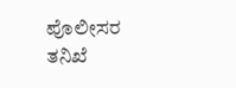ಪೊಲೀಸರ ತನಿಖೆ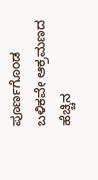ಪೂರ್ಣಗೊಂಡ ಬಳಿಕವೇ ಆಕ್ರಮಣದ ಹೆಚ್ಚಿನ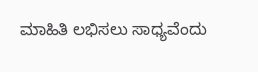ಮಾಹಿತಿ ಲಭಿಸಲು ಸಾಧ್ಯವೆಂದು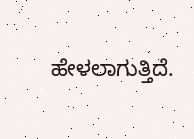ಹೇಳಲಾಗುತ್ತಿದೆ.